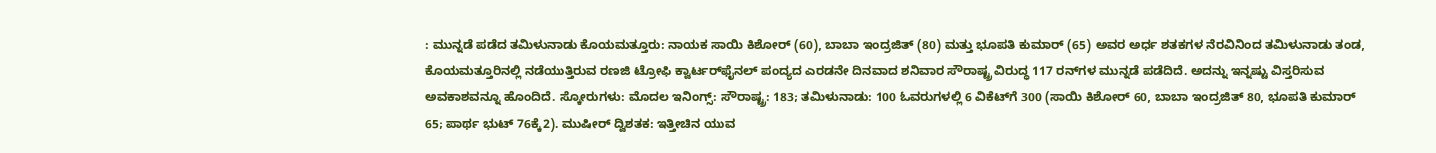: ಮುನ್ನಡೆ ಪಡೆದ ತಮಿಳುನಾಡು ಕೊಯಮತ್ತೂರು: ನಾಯಕ ಸಾಯಿ ಕಿಶೋರ್ (60), ಬಾಬಾ ಇಂದ್ರಜಿತ್‌ (80) ಮತ್ತು ಭೂಪತಿ ಕುಮಾರ್ (65) ಅವರ ಅರ್ಧ ಶತಕಗಳ ನೆರವಿನಿಂದ ತಮಿಳುನಾಡು ತಂಡ, ಕೊಯಮತ್ತೂರಿನಲ್ಲಿ ನಡೆಯುತ್ತಿರುವ ರಣಜಿ ಟ್ರೋಫಿ ಕ್ವಾರ್ಟರ್‌ಫೈನಲ್ ಪಂದ್ಯದ ಎರಡನೇ ದಿನವಾದ ಶನಿವಾರ ಸೌರಾಷ್ಟ್ರ ವಿರುದ್ಧ 117 ರನ್‌ಗಳ ಮುನ್ನಡೆ ಪಡೆದಿದೆ. ಅದನ್ನು ಇನ್ನಷ್ಟು ವಿಸ್ತರಿಸುವ ಅವಕಾಶವನ್ನೂ ಹೊಂದಿದೆ. ಸ್ಕೋರುಗಳು: ಮೊದಲ ಇನಿಂಗ್ಸ್: ಸೌರಾಷ್ಟ್ರ: 183; ತಮಿಳುನಾಡು: 100 ಓವರುಗಳಲ್ಲಿ 6 ವಿಕೆಟ್‌ಗೆ 300 (ಸಾಯಿ ಕಿಶೋರ್‌ 60, ಬಾಬಾ ಇಂದ್ರಜಿತ್‌ 80, ಭೂಪತಿ ಕುಮಾರ್‌ 65; ಪಾರ್ಥ ಭುಟ್‌ 76ಕ್ಕೆ2). ಮುಷೀರ್‌ ದ್ವಿಶತಕ: ಇತ್ತೀಚಿನ ಯುವ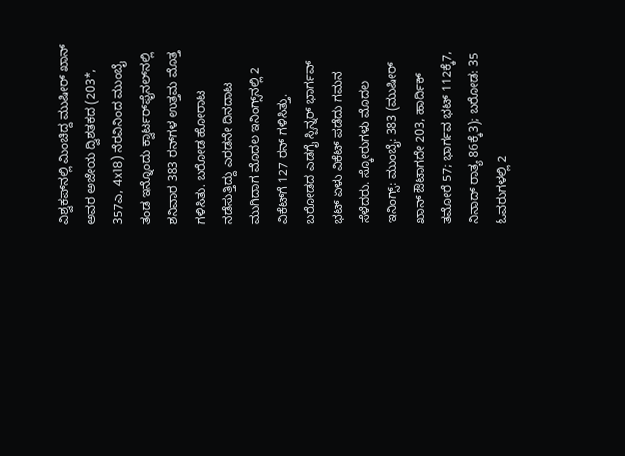ವಿಶ್ವಕಪ್‌ನಲ್ಲಿ ಮಿಂಚಿದ್ದ ಮುಷೀರ್ ಖಾನ್ ಅವರ ಅಜೇಯ ದ್ವಿಶತಕದ (203*, 357ಎ, 4x18) ನೆರವಿನಿಂದ ಮುಂಬೈ ತಂಡ ಇನ್ನೊಂದು ಕ್ವಾರ್ಟರ್‌ಫೈನಲ್‌ನಲ್ಲಿ ಶನಿವಾರ 383 ರನ್‌ಗಳ ಉತ್ತಮ ಮೊತ್ತ ಗಳಿಸಿತು. ಬರೋಡ ಹೋರಾಟ ನಡೆಸುತ್ತಿದ್ದು ಎರಡನೇ ದಿನದಾಟ ಮುಗಿದಾಗ ಮೊದಲ ಇನಿಂಗ್ಸ್‌ನಲ್ಲಿ 2 ವಿಕೆಟ್‌ಗೆ 127 ರನ್ ಗಳಿಸಿತ್ತು. ಬರೋಡದ ಎಡಗೈ ಸ್ಪಿನ್ನರ್‌ ಭಾರ್ಗವ್ ಭಟ್‌ ಏಳು ವಿಕೆಟ್‌ ಪಡೆದು ಗಮನ ಸೆಳೆದರು. ಸ್ಕೋರುಗಳು ಮೊದಲ ಇನಿಂಗ್ಸ್‌: ಮುಂಬೈ: 383 (ಮುಷೀರ್‌ ಖಾನ್ ಔಟಾಗದೇ 203, ಹಾರ್ದಿಕ್ ತಮೋರೆ 57; ಭಾರ್ಗವ ಭಟ್‌ 112ಕ್ಕೆ7, ನಿನಾದ್‌ ರಾತ್ಯ 86ಕ್ಕೆ3); ಬರೋಡ: 35 ಓವರುಗಳಲ್ಲಿ 2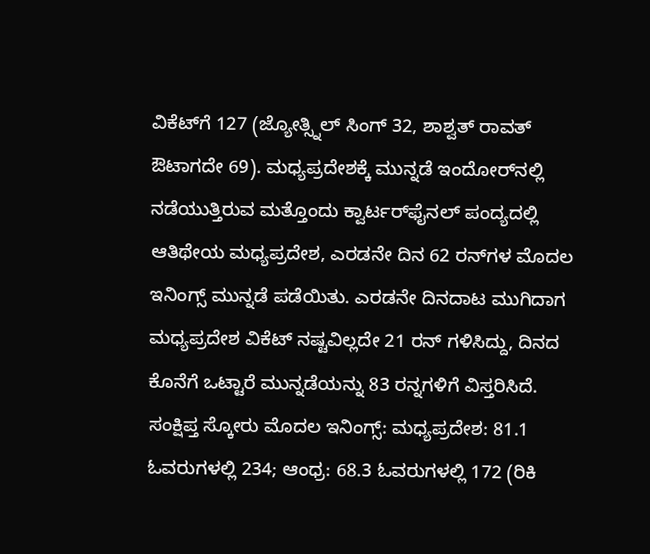ವಿಕೆಟ್‌ಗೆ 127 (ಜ್ಯೋತ್ಸ್ನಿಲ್ ಸಿಂಗ್ 32, ಶಾಶ್ವತ್ ರಾವತ್ ಔಟಾಗದೇ 69). ಮಧ್ಯಪ್ರದೇಶಕ್ಕೆ ಮುನ್ನಡೆ ಇಂದೋರ್‌ನಲ್ಲಿ ನಡೆಯುತ್ತಿರುವ ಮತ್ತೊಂದು ಕ್ವಾರ್ಟರ್‌ಫೈನಲ್ ಪಂದ್ಯದಲ್ಲಿ ಆತಿಥೇಯ ಮಧ್ಯಪ್ರದೇಶ, ಎರಡನೇ ದಿನ 62 ರನ್‌ಗಳ ಮೊದಲ ಇನಿಂಗ್ಸ್ ಮುನ್ನಡೆ ಪಡೆಯಿತು. ಎರಡನೇ ದಿನದಾಟ ಮುಗಿದಾಗ ಮಧ್ಯಪ್ರದೇಶ ವಿಕೆಟ್‌ ನಷ್ಟವಿಲ್ಲದೇ 21 ರನ್‌ ಗಳಿಸಿದ್ದು, ದಿನದ ಕೊನೆಗೆ ಒಟ್ಟಾರೆ ಮುನ್ನಡೆಯನ್ನು 83 ರನ್ನಗಳಿಗೆ ವಿಸ್ತರಿಸಿದೆ. ಸಂಕ್ಷಿಪ್ತ ಸ್ಕೋರು ಮೊದಲ ಇನಿಂಗ್ಸ್‌: ಮಧ್ಯಪ್ರದೇಶ: 81.1 ಓವರುಗಳಲ್ಲಿ 234; ಆಂಧ್ರ: 68.3 ಓವರುಗಳಲ್ಲಿ 172 (ರಿಕಿ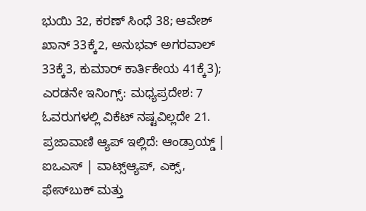ಭುಯಿ 32, ಕರಣ್ ಸಿಂಧೆ 38; ಆವೇಶ್ ಖಾನ್ 33ಕ್ಕೆ2, ಅನುಭವ್ ಅಗರವಾಲ್ 33ಕ್ಕೆ3, ಕುಮಾರ್ ಕಾರ್ತಿಕೇಯ 41ಕ್ಕೆ3); ಎರಡನೇ ಇನಿಂಗ್ಸ್‌: ಮಧ್ಯಪ್ರದೇಶ: 7 ಓವರುಗಳಲ್ಲಿ ವಿಕೆಟ್‌ ನಷ್ಟವಿಲ್ಲದೇ 21. ಪ್ರಜಾವಾಣಿ ಆ್ಯಪ್ ಇಲ್ಲಿದೆ: ಆಂಡ್ರಾಯ್ಡ್ | ಐಒಎಸ್ | ವಾಟ್ಸ್ಆ್ಯಪ್, ಎಕ್ಸ್, ಫೇಸ್‌ಬುಕ್ ಮತ್ತು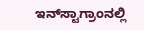ಇನ್‌ಸ್ಟಾಗ್ರಾಂನಲ್ಲಿ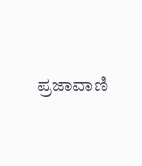ಪ್ರಜಾವಾಣಿ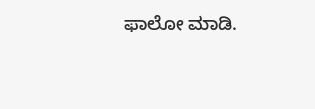ಫಾಲೋ ಮಾಡಿ.